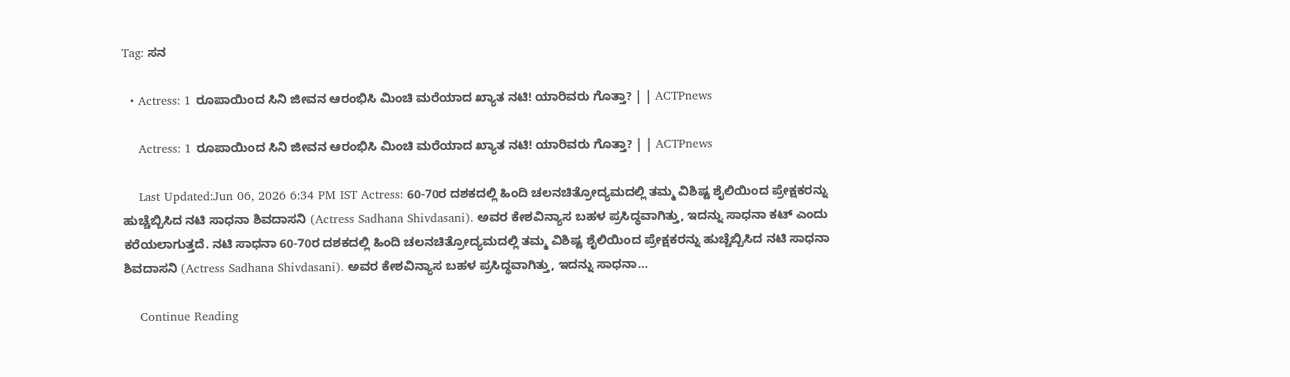Tag: ಸನ

  • Actress: 1 ರೂಪಾಯಿಂದ ಸಿನಿ ಜೀವನ ಆರಂಭಿಸಿ ಮಿಂಚಿ ಮರೆಯಾದ ಖ್ಯಾತ ನಟಿ! ಯಾರಿವರು ಗೊತ್ತಾ? | | ACTPnews

    Actress: 1 ರೂಪಾಯಿಂದ ಸಿನಿ ಜೀವನ ಆರಂಭಿಸಿ ಮಿಂಚಿ ಮರೆಯಾದ ಖ್ಯಾತ ನಟಿ! ಯಾರಿವರು ಗೊತ್ತಾ? | | ACTPnews

    Last Updated:Jun 06, 2026 6:34 PM IST Actress: 60-70ರ ದಶಕದಲ್ಲಿ ಹಿಂದಿ ಚಲನಚಿತ್ರೋದ್ಯಮದಲ್ಲಿ ತಮ್ಮ ವಿಶಿಷ್ಟ ಶೈಲಿಯಿಂದ ಪ್ರೇಕ್ಷಕರನ್ನು ಹುಚ್ಚೆಬ್ಬಿಸಿದ ನಟಿ ಸಾಧನಾ ಶಿವದಾಸನಿ (Actress Sadhana Shivdasani). ಅವರ ಕೇಶವಿನ್ಯಾಸ ಬಹಳ ಪ್ರಸಿದ್ಧವಾಗಿತ್ತು, ಇದನ್ನು ಸಾಧನಾ ಕಟ್ ಎಂದು ಕರೆಯಲಾಗುತ್ತದೆ. ನಟಿ ಸಾಧನಾ 60-70ರ ದಶಕದಲ್ಲಿ ಹಿಂದಿ ಚಲನಚಿತ್ರೋದ್ಯಮದಲ್ಲಿ ತಮ್ಮ ವಿಶಿಷ್ಟ ಶೈಲಿಯಿಂದ ಪ್ರೇಕ್ಷಕರನ್ನು ಹುಚ್ಚೆಬ್ಬಿಸಿದ ನಟಿ ಸಾಧನಾ ಶಿವದಾಸನಿ (Actress Sadhana Shivdasani). ಅವರ ಕೇಶವಿನ್ಯಾಸ ಬಹಳ ಪ್ರಸಿದ್ಧವಾಗಿತ್ತು, ಇದನ್ನು ಸಾಧನಾ…

    Continue Reading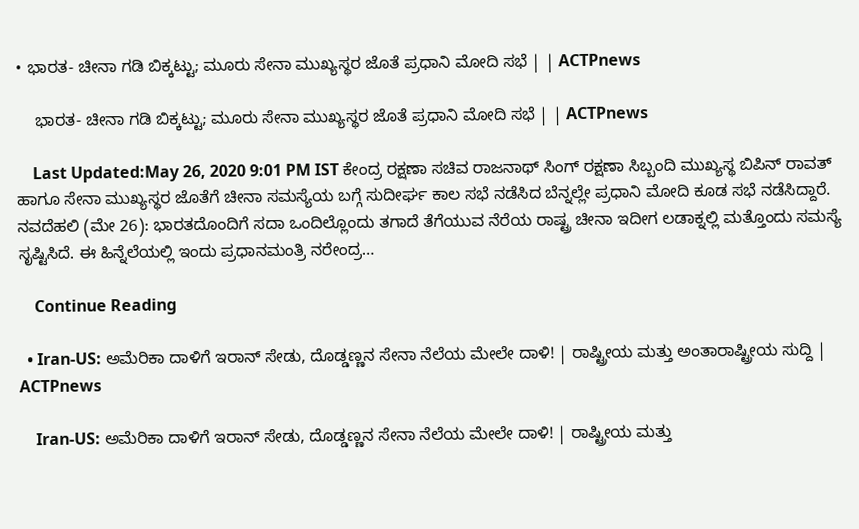• ಭಾರತ- ಚೀನಾ ಗಡಿ ಬಿಕ್ಕಟ್ಟು; ಮೂರು ಸೇನಾ ಮುಖ್ಯಸ್ಥರ ಜೊತೆ ಪ್ರಧಾನಿ ಮೋದಿ ಸಭೆ | | ACTPnews

    ಭಾರತ- ಚೀನಾ ಗಡಿ ಬಿಕ್ಕಟ್ಟು; ಮೂರು ಸೇನಾ ಮುಖ್ಯಸ್ಥರ ಜೊತೆ ಪ್ರಧಾನಿ ಮೋದಿ ಸಭೆ | | ACTPnews

    Last Updated:May 26, 2020 9:01 PM IST ಕೇಂದ್ರ ರಕ್ಷಣಾ ಸಚಿವ ರಾಜನಾಥ್ ಸಿಂಗ್ ರಕ್ಷಣಾ ಸಿಬ್ಬಂದಿ ಮುಖ್ಯಸ್ಥ ಬಿಪಿನ್ ರಾವತ್ ಹಾಗೂ ಸೇನಾ ಮುಖ್ಯಸ್ಥರ ಜೊತೆಗೆ ಚೀನಾ ಸಮಸ್ಯೆಯ ಬಗ್ಗೆ ಸುದೀರ್ಘ ಕಾಲ ಸಭೆ ನಡೆಸಿದ ಬೆನ್ನಲ್ಲೇ ಪ್ರಧಾನಿ ಮೋದಿ ಕೂಡ ಸಭೆ ನಡೆಸಿದ್ದಾರೆ. ನವದೆಹಲಿ (ಮೇ 26): ಭಾರತದೊಂದಿಗೆ ಸದಾ ಒಂದಿಲ್ಲೊಂದು ತಗಾದೆ ತೆಗೆಯುವ ನೆರೆಯ ರಾಷ್ಟ್ರ ಚೀನಾ ಇದೀಗ ಲಡಾಕ್ನಲ್ಲಿ ಮತ್ತೊಂದು ಸಮಸ್ಯೆ ಸೃಷ್ಟಿಸಿದೆ. ಈ ಹಿನ್ನೆಲೆಯಲ್ಲಿ ಇಂದು ಪ್ರಧಾನಮಂತ್ರಿ ನರೇಂದ್ರ…

    Continue Reading

  • Iran-US: ಅಮೆರಿಕಾ ದಾಳಿಗೆ ಇರಾನ್ ಸೇಡು, ದೊಡ್ಡಣ್ಣನ ಸೇನಾ ನೆಲೆಯ ಮೇಲೇ ದಾಳಿ! | ರಾಷ್ಟ್ರೀಯ ಮತ್ತು ಅಂತಾರಾಷ್ಟ್ರೀಯ ಸುದ್ದಿ | ACTPnews

    Iran-US: ಅಮೆರಿಕಾ ದಾಳಿಗೆ ಇರಾನ್ ಸೇಡು, ದೊಡ್ಡಣ್ಣನ ಸೇನಾ ನೆಲೆಯ ಮೇಲೇ ದಾಳಿ! | ರಾಷ್ಟ್ರೀಯ ಮತ್ತು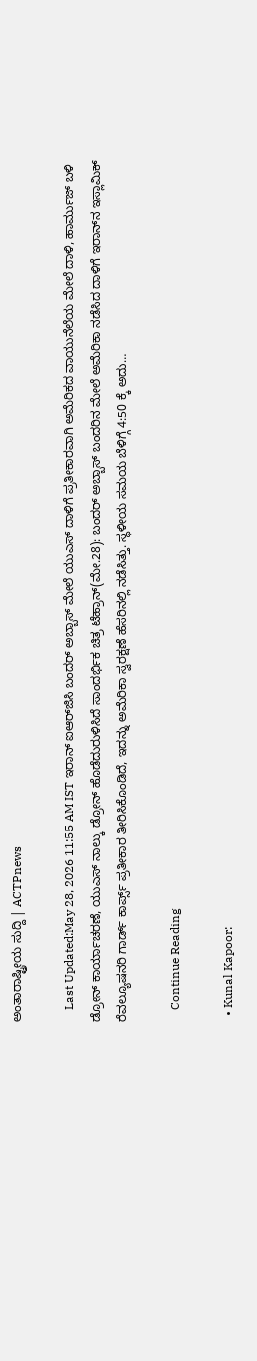ಅಂತಾರಾಷ್ಟ್ರೀಯ ಸುದ್ದಿ | ACTPnews

    Last Updated:May 28, 2026 11:55 AM IST ಇರಾನ್ ಐಆರ್‌ಜಿಸಿ ಬಂದರ್ ಅಬ್ಬಾಸ್ ಮೇಲೆ ಯುಎಸ್ ದಾಳಿಗೆ ಪ್ರತೀಕಾರವಾಗಿ ಅಮೆರಿಕದ ವಾಯುನೆಲೆಯ ಮೇಲೆ ದಾಳಿ, ಹಾರ್ಮುಜ್ ಬಳಿ ಡ್ರೋನ್ ಕಾರ್ಯಾಚರಣೆ, ಯುಎಸ್ ನಾಲ್ಕು ಡ್ರೋನ್ ಹೊಡೆದುರುಳಿಸಿದೆ ಸಾಂದರ್ಭಿಕ ಚಿತ್ರ ಟೆಹ್ರಾನ್(ಮೇ.28): ಬಂದರ್ ಅಬ್ಬಾಸ್ ಬಂದರಿನ ಮೇಲೆ ಅಮೆರಿಕಾ ನಡೆಸಿದ ದಾಳಿಗೆ ಇರಾನ್‌ನ ಇಸ್ಲಾಮಿಕ್ ರೆವಲ್ಯೂಷನರಿ ಗಾರ್ಡ್ ಕಾರ್ಪ್ಸ್ ಪ್ರತೀಕಾರ ತೀರಿಸಿಕೊಂಡಿದೆ, ಇದನ್ನು ಅಮೆರಿಕಾ ಸ್ವರಕ್ಷಣೆ ಹೆಸರಿನಲ್ಲಿ ನಡೆಸಿತ್ತು. ಸ್ಥಳೀಯ ಸಮಯ ಬೆಳಿಗ್ಗೆ 4:50 ಕ್ಕೆ ಅದು…

    Continue Reading

  • Kunal Kapoor: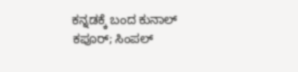ಕನ್ನಡಕ್ಕೆ ಬಂದ ಕುನಾಲ್ ಕಪೂರ್; ಸಿಂಪಲ್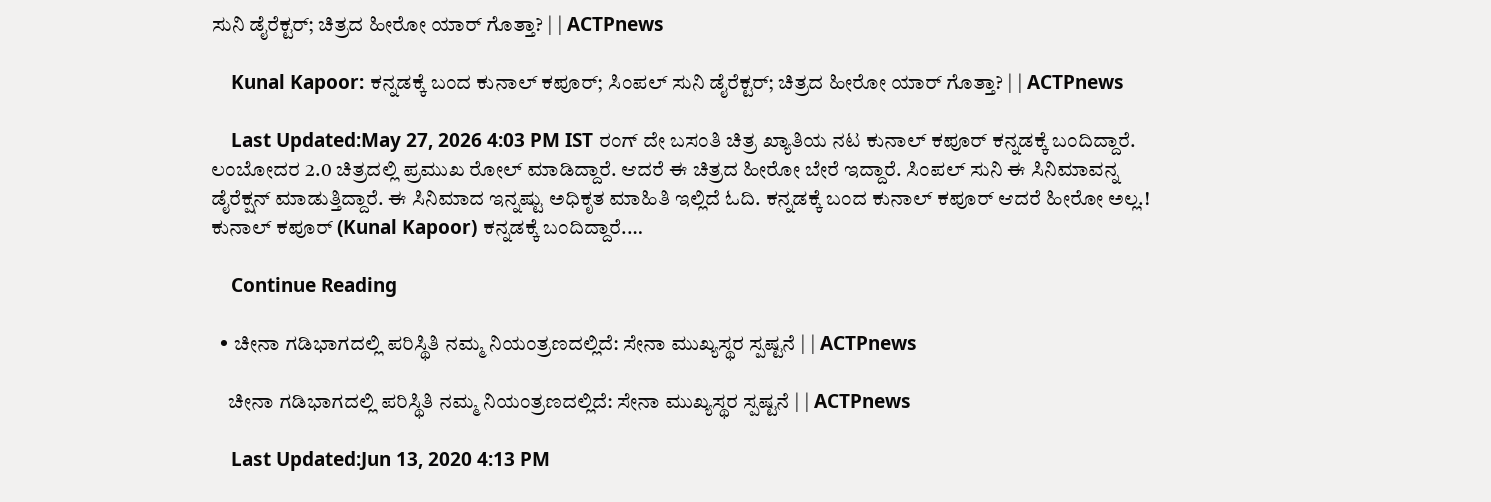ಸುನಿ ಡೈರೆಕ್ಟರ್; ಚಿತ್ರದ ಹೀರೋ ಯಾರ್ ಗೊತ್ತಾ? | | ACTPnews

    Kunal Kapoor: ಕನ್ನಡಕ್ಕೆ ಬಂದ ಕುನಾಲ್ ಕಪೂರ್; ಸಿಂಪಲ್ ಸುನಿ ಡೈರೆಕ್ಟರ್; ಚಿತ್ರದ ಹೀರೋ ಯಾರ್ ಗೊತ್ತಾ? | | ACTPnews

    Last Updated:May 27, 2026 4:03 PM IST ರಂಗ್ ದೇ ಬಸಂತಿ ಚಿತ್ರ ಖ್ಯಾತಿಯ ನಟ ಕುನಾಲ್ ಕಪೂರ್ ಕನ್ನಡಕ್ಕೆ ಬಂದಿದ್ದಾರೆ. ಲಂಬೋದರ 2.0 ಚಿತ್ರದಲ್ಲಿ ಪ್ರಮುಖ ರೋಲ್ ಮಾಡಿದ್ದಾರೆ. ಆದರೆ ಈ ಚಿತ್ರದ ಹೀರೋ ಬೇರೆ ಇದ್ದಾರೆ. ಸಿಂಪಲ್ ಸುನಿ ಈ ಸಿನಿಮಾವನ್ನ ಡೈರೆಕ್ಷನ್ ಮಾಡುತ್ತಿದ್ದಾರೆ. ಈ ಸಿನಿಮಾದ ಇನ್ನಷ್ಟು ಅಧಿಕೃತ ಮಾಹಿತಿ ಇಲ್ಲಿದೆ ಓದಿ. ಕನ್ನಡಕ್ಕೆ ಬಂದ ಕುನಾಲ್ ಕಪೂರ್ ಆದರೆ ಹೀರೋ ಅಲ್ಲ.! ಕುನಾಲ್ ಕಪೂರ್ (Kunal Kapoor) ಕನ್ನಡಕ್ಕೆ ಬಂದಿದ್ದಾರೆ.…

    Continue Reading

  • ಚೀನಾ ಗಡಿಭಾಗದಲ್ಲಿ ಪರಿಸ್ಥಿತಿ ನಮ್ಮ ನಿಯಂತ್ರಣದಲ್ಲಿದೆ: ಸೇನಾ ಮುಖ್ಯಸ್ಥರ ಸ್ಪಷ್ಟನೆ | | ACTPnews

    ಚೀನಾ ಗಡಿಭಾಗದಲ್ಲಿ ಪರಿಸ್ಥಿತಿ ನಮ್ಮ ನಿಯಂತ್ರಣದಲ್ಲಿದೆ: ಸೇನಾ ಮುಖ್ಯಸ್ಥರ ಸ್ಪಷ್ಟನೆ | | ACTPnews

    Last Updated:Jun 13, 2020 4:13 PM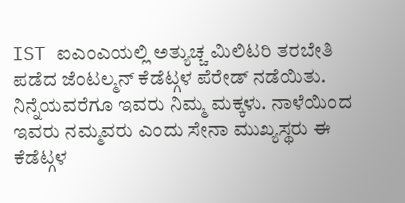IST ಐಎಂಎಯಲ್ಲಿ ಅತ್ಯುಚ್ಚ ಮಿಲಿಟರಿ ತರಬೇತಿ ಪಡೆದ ಜೆಂಟಲ್ಮನ್ ಕೆಡೆಟ್ಗಳ ಪೆರೇಡ್ ನಡೆಯಿತು. ನಿನ್ನೆಯವರೆಗೂ ಇವರು ನಿಮ್ಮ ಮಕ್ಕಳು. ನಾಳೆಯಿಂದ ಇವರು ನಮ್ಮವರು ಎಂದು ಸೇನಾ ಮುಖ್ಯಸ್ಥರು ಈ ಕೆಡೆಟ್ಗಳ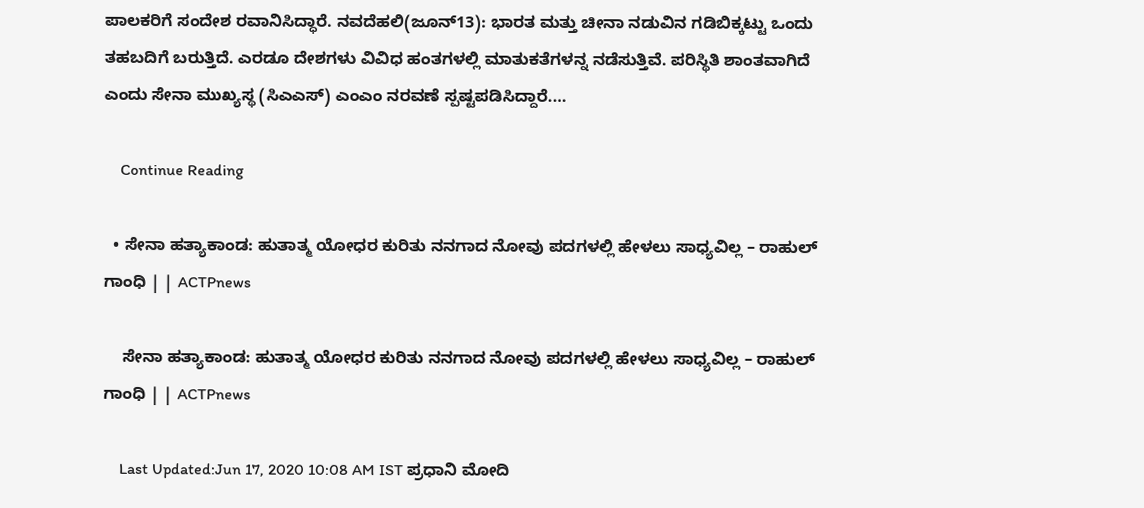ಪಾಲಕರಿಗೆ ಸಂದೇಶ ರವಾನಿಸಿದ್ಧಾರೆ. ನವದೆಹಲಿ(ಜೂನ್13): ಭಾರತ ಮತ್ತು ಚೀನಾ ನಡುವಿನ ಗಡಿಬಿಕ್ಕಟ್ಟು ಒಂದು ತಹಬದಿಗೆ ಬರುತ್ತಿದೆ. ಎರಡೂ ದೇಶಗಳು ವಿವಿಧ ಹಂತಗಳಲ್ಲಿ ಮಾತುಕತೆಗಳನ್ನ ನಡೆಸುತ್ತಿವೆ. ಪರಿಸ್ಥಿತಿ ಶಾಂತವಾಗಿದೆ ಎಂದು ಸೇನಾ ಮುಖ್ಯಸ್ಥ (ಸಿಎಎಸ್) ಎಂಎಂ ನರವಣೆ ಸ್ಪಷ್ಟಪಡಿಸಿದ್ದಾರೆ.…

    Continue Reading

  • ಸೇನಾ ಹತ್ಯಾಕಾಂಡ: ಹುತಾತ್ಮ ಯೋಧರ ಕುರಿತು ನನಗಾದ ನೋವು ಪದಗಳಲ್ಲಿ ಹೇಳಲು ಸಾಧ್ಯವಿಲ್ಲ – ರಾಹುಲ್ ಗಾಂಧಿ | | ACTPnews

    ಸೇನಾ ಹತ್ಯಾಕಾಂಡ: ಹುತಾತ್ಮ ಯೋಧರ ಕುರಿತು ನನಗಾದ ನೋವು ಪದಗಳಲ್ಲಿ ಹೇಳಲು ಸಾಧ್ಯವಿಲ್ಲ – ರಾಹುಲ್ ಗಾಂಧಿ | | ACTPnews

    Last Updated:Jun 17, 2020 10:08 AM IST ಪ್ರಧಾನಿ ಮೋದಿ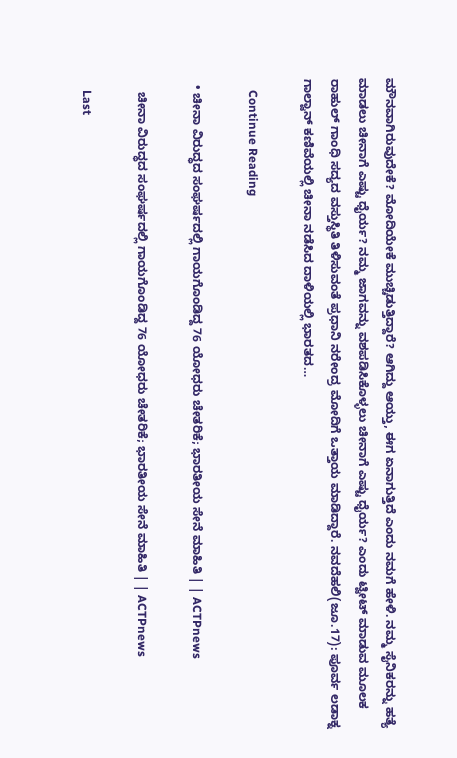ಮೌನವಾಗಿರುವುದೇಕೆ? ಮೋದಿಯೇಕೆ ಮುಚ್ಚಿಡುತ್ತಿದ್ದಾರೆ? ಆಗಿದ್ದು ಆಯ್ತು, ಈಗ ಏನಾಗುತ್ತಿದೆ ಎಂದು ನಮಗೆ ಹೇಳಿ. ನಮ್ಮ ಸೈನಿಕರನ್ನು ಹತ್ಯೆ ಮಾಡಲು ಚೀನಾಗೆ ಎಷ್ಟು ಧೈರ್ಯ? ನಮ್ಮ ಜಾಗವನ್ನು ವಶಪಡಿಸಿಕೊಳ್ಳಲು ಚೀನಾಗೆ ಎಷ್ಟು ಧೈರ್ಯ? ಎಂದು ಟ್ವೀಟ್ ಮಾಡುವ ಮೂಲಕ ರಾಹುಲ್ ಗಾಂಧಿ ಸದ್ಯದ ವಸ್ತುಸ್ಥಿತಿ ತಿಳಿಸುವಂತೆ ಪ್ರಧಾನಿ ನರೇಂದ್ರ ಮೋದಿಗೆ ಒತ್ತಾಯ ಮಾಡಿದ್ದಾರೆ. ನವದೆಹಲಿ(ಜೂ.17): ಪೂರ್ವ ಲಡಾಕ್ನ ಗಾಲ್ವಾನ್ ಕಣಿವೆಯಲ್ಲಿ ಚೀನಾ ನಡೆಸಿದ ದಾಳಿಯಲ್ಲಿ ಭಾರತದ…

    Continue Reading

  • ಚೀನಾ ವಿರುದ್ಧದ ಸಂಘರ್ಷದಲ್ಲಿ ಗಾಯಗೊಂಡಿದ್ದ 76 ಯೋಧರು ಚೇತರಿಕೆ; ಭಾರತೀಯ ಸೇನೆ ಮಾಹಿತಿ | | ACTPnews

    ಚೀನಾ ವಿರುದ್ಧದ ಸಂಘರ್ಷದಲ್ಲಿ ಗಾಯಗೊಂಡಿದ್ದ 76 ಯೋಧರು ಚೇತರಿಕೆ; ಭಾರತೀಯ ಸೇನೆ ಮಾಹಿತಿ | | ACTPnews

    Last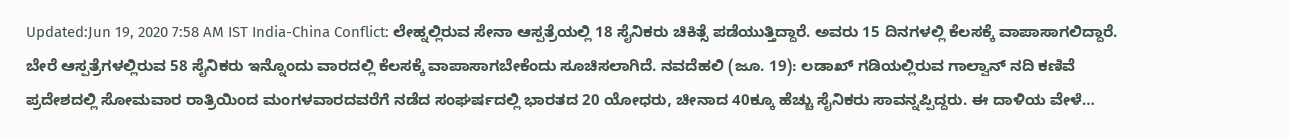Updated:Jun 19, 2020 7:58 AM IST India-China Conflict: ಲೇಹ್ನಲ್ಲಿರುವ ಸೇನಾ ಆಸ್ಪತ್ರೆಯಲ್ಲಿ 18 ಸೈನಿಕರು ಚಿಕಿತ್ಸೆ ಪಡೆಯುತ್ತಿದ್ದಾರೆ. ಅವರು 15 ದಿನಗಳಲ್ಲಿ ಕೆಲಸಕ್ಕೆ ವಾಪಾಸಾಗಲಿದ್ದಾರೆ. ಬೇರೆ ಆಸ್ಪತ್ರೆಗಳಲ್ಲಿರುವ 58 ಸೈನಿಕರು ಇನ್ನೊಂದು ವಾರದಲ್ಲಿ ಕೆಲಸಕ್ಕೆ ವಾಪಾಸಾಗಬೇಕೆಂದು ಸೂಚಿಸಲಾಗಿದೆ. ನವದೆಹಲಿ (ಜೂ. 19): ಲಡಾಖ್ ಗಡಿಯಲ್ಲಿರುವ ಗಾಲ್ವಾನ್ ನದಿ ಕಣಿವೆ ಪ್ರದೇಶದಲ್ಲಿ ಸೋಮವಾರ ರಾತ್ರಿಯಿಂದ ಮಂಗಳವಾರದವರೆಗೆ ನಡೆದ ಸಂಘರ್ಷದಲ್ಲಿ ಭಾರತದ 20 ಯೋಧರು, ಚೀನಾದ 40ಕ್ಕೂ ಹೆಚ್ಚು ಸೈನಿಕರು ಸಾವನ್ನಪ್ಪಿದ್ದರು. ಈ ದಾಳಿಯ ವೇಳೆ…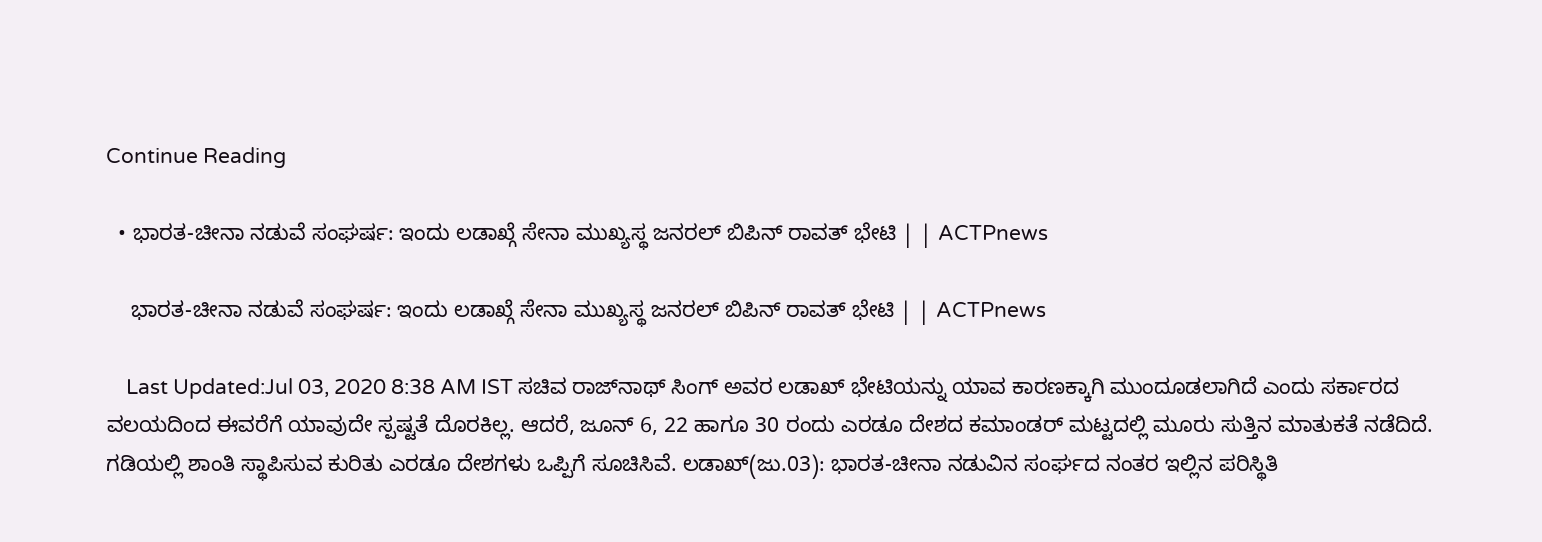Continue Reading

  • ಭಾರತ-ಚೀನಾ ನಡುವೆ ಸಂಘರ್ಷ: ಇಂದು ಲಡಾಖ್ಗೆ ಸೇನಾ ಮುಖ್ಯಸ್ಥ ಜನರಲ್ ಬಿಪಿನ್ ರಾವತ್ ಭೇಟಿ | | ACTPnews

    ಭಾರತ-ಚೀನಾ ನಡುವೆ ಸಂಘರ್ಷ: ಇಂದು ಲಡಾಖ್ಗೆ ಸೇನಾ ಮುಖ್ಯಸ್ಥ ಜನರಲ್ ಬಿಪಿನ್ ರಾವತ್ ಭೇಟಿ | | ACTPnews

    Last Updated:Jul 03, 2020 8:38 AM IST ಸಚಿವ ರಾಜ್‌ನಾಥ್‌ ಸಿಂಗ್ ಅವರ ಲಡಾಖ್ ಭೇಟಿಯನ್ನು ಯಾವ ಕಾರಣಕ್ಕಾಗಿ ಮುಂದೂಡಲಾಗಿದೆ ಎಂದು ಸರ್ಕಾರದ ವಲಯದಿಂದ ಈವರೆಗೆ ಯಾವುದೇ ಸ್ಪಷ್ಟತೆ ದೊರಕಿಲ್ಲ. ಆದರೆ, ಜೂನ್ 6, 22 ಹಾಗೂ 30 ರಂದು ಎರಡೂ ದೇಶದ ಕಮಾಂಡರ್ ಮಟ್ಟದಲ್ಲಿ ಮೂರು ಸುತ್ತಿನ ಮಾತುಕತೆ ನಡೆದಿದೆ. ಗಡಿಯಲ್ಲಿ ಶಾಂತಿ ಸ್ಥಾಪಿಸುವ ಕುರಿತು ಎರಡೂ ದೇಶಗಳು ಒಪ್ಪಿಗೆ ಸೂಚಿಸಿವೆ. ಲಡಾಖ್‌(ಜು.03): ಭಾರತ-ಚೀನಾ ನಡುವಿನ ಸಂರ್ಘದ ನಂತರ ಇಲ್ಲಿನ ಪರಿಸ್ಥಿತಿ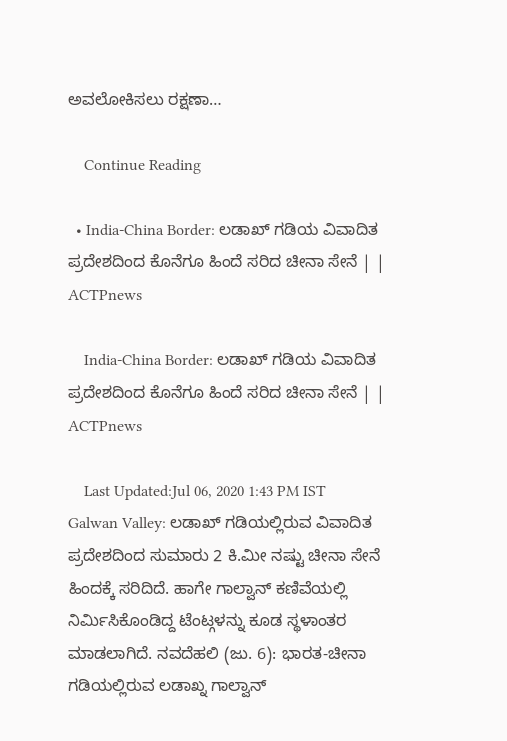ಅವಲೋಕಿಸಲು ರಕ್ಷಣಾ…

    Continue Reading

  • India-China Border: ಲಡಾಖ್ ಗಡಿಯ ವಿವಾದಿತ ಪ್ರದೇಶದಿಂದ ಕೊನೆಗೂ ಹಿಂದೆ ಸರಿದ ಚೀನಾ ಸೇನೆ | | ACTPnews

    India-China Border: ಲಡಾಖ್ ಗಡಿಯ ವಿವಾದಿತ ಪ್ರದೇಶದಿಂದ ಕೊನೆಗೂ ಹಿಂದೆ ಸರಿದ ಚೀನಾ ಸೇನೆ | | ACTPnews

    Last Updated:Jul 06, 2020 1:43 PM IST Galwan Valley: ಲಡಾಖ್ ಗಡಿಯಲ್ಲಿರುವ ವಿವಾದಿತ ಪ್ರದೇಶದಿಂದ ಸುಮಾರು 2 ಕಿ.ಮೀ ನಷ್ಟು ಚೀನಾ ಸೇನೆ ಹಿಂದಕ್ಕೆ ಸರಿದಿದೆ. ಹಾಗೇ ಗಾಲ್ವಾನ್ ಕಣಿವೆಯಲ್ಲಿ ನಿರ್ಮಿಸಿಕೊಂಡಿದ್ದ ಟೆಂಟ್ಗಳನ್ನು ಕೂಡ ಸ್ಥಳಾಂತರ ಮಾಡಲಾಗಿದೆ. ನವದೆಹಲಿ (ಜು. 6): ಭಾರತ-ಚೀನಾ ಗಡಿಯಲ್ಲಿರುವ ಲಡಾಖ್ನ ಗಾಲ್ವಾನ್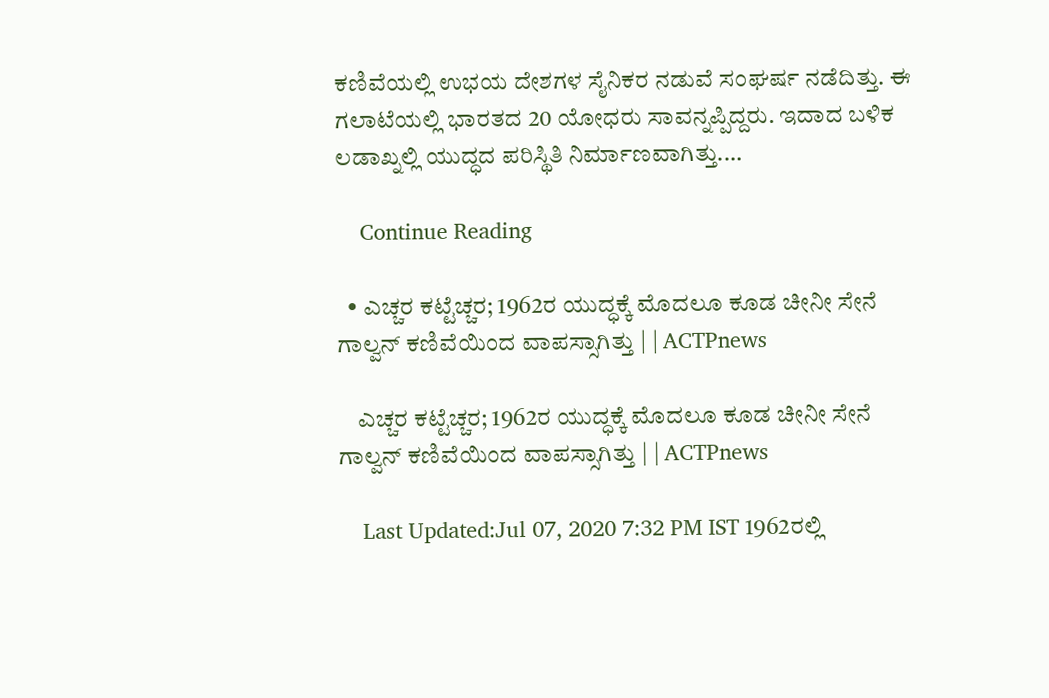ಕಣಿವೆಯಲ್ಲಿ ಉಭಯ ದೇಶಗಳ ಸೈನಿಕರ ನಡುವೆ ಸಂಘರ್ಷ ನಡೆದಿತ್ತು. ಈ ಗಲಾಟೆಯಲ್ಲಿ ಭಾರತದ 20 ಯೋಧರು ಸಾವನ್ನಪ್ಪಿದ್ದರು. ಇದಾದ ಬಳಿಕ ಲಡಾಖ್ನಲ್ಲಿ ಯುದ್ಧದ ಪರಿಸ್ಥಿತಿ ನಿರ್ಮಾಣವಾಗಿತ್ತು.…

    Continue Reading

  • ಎಚ್ಚರ ಕಟ್ಟೆಚ್ಚರ; 1962ರ ಯುದ್ಧಕ್ಕೆ ಮೊದಲೂ ಕೂಡ ಚೀನೀ ಸೇನೆ ಗಾಲ್ವನ್ ಕಣಿವೆಯಿಂದ ವಾಪಸ್ಸಾಗಿತ್ತು | | ACTPnews

    ಎಚ್ಚರ ಕಟ್ಟೆಚ್ಚರ; 1962ರ ಯುದ್ಧಕ್ಕೆ ಮೊದಲೂ ಕೂಡ ಚೀನೀ ಸೇನೆ ಗಾಲ್ವನ್ ಕಣಿವೆಯಿಂದ ವಾಪಸ್ಸಾಗಿತ್ತು | | ACTPnews

    Last Updated:Jul 07, 2020 7:32 PM IST 1962ರಲ್ಲಿ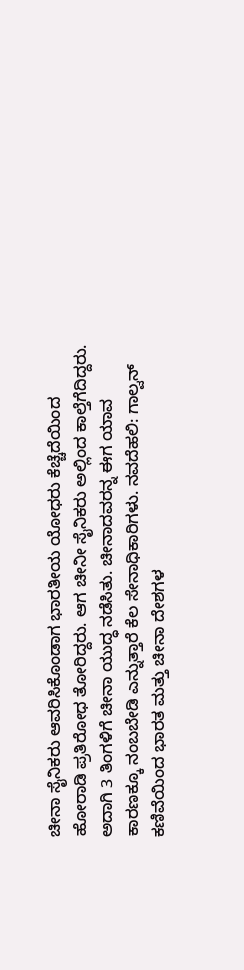ಚೀನಾ ಸೈನಿಕರು ಆವರಿಸಿಕೊಂಡಾಗ ಭಾರತೀಯ ಯೋಧರು ಕೆಚ್ಚೆದೆಯಿಂದ ಹೋರಾಡಿ ಪ್ರತಿರೋಧ ತೋರಿದ್ದರು. ಆಗ ಚೀನೀ ಸೈನಿಕರು ಅಲ್ಲಿಂದ ಕಾಲ್ತೆಗೆದಿದ್ದರು. ಅದಾಗಿ 3 ತಿಂಗಳಿಗೆ ಚೀನಾ ಯುದ್ಧ ನಡೆಸಿತು. ಚೀನಾದವರನ್ನ ಈಗ ಯಾವ ಕಾರಣಕ್ಕೂ ನಂಬಬೇಡಿ ಎನ್ನುತ್ತಾರೆ ಕೆಲ ಸೇನಾಧಿಕಾರಿಗಳು. ನವದೆಹಲಿ: ಗಾಲ್ವನ್ ಕಣಿವೆಯಿಂದ ಭಾರತ ಮತ್ತು ಚೀನಾ ದೇಶಗಳ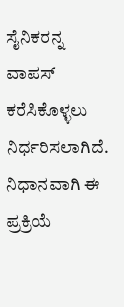ಸೈನಿಕರನ್ನ ವಾಪಸ್ ಕರೆಸಿಕೊಳ್ಳಲು ನಿರ್ಧರಿಸಲಾಗಿದೆ. ನಿಧಾನವಾಗಿ ಈ ಪ್ರಕ್ರಿಯೆ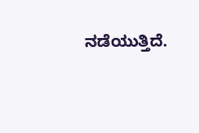ನಡೆಯುತ್ತಿದೆ.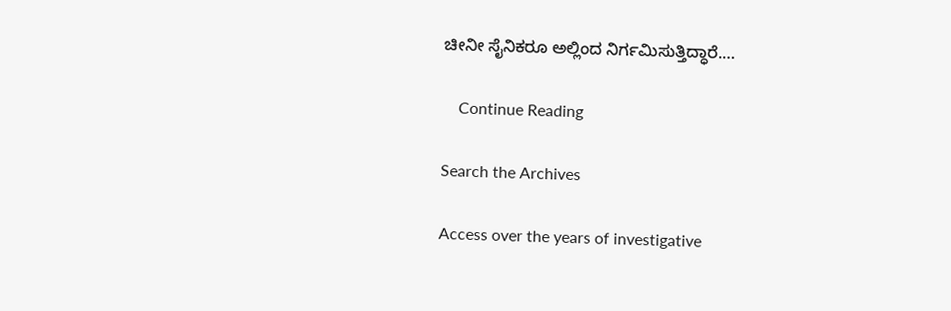ಚೀನೀ ಸೈನಿಕರೂ ಅಲ್ಲಿಂದ ನಿರ್ಗಮಿಸುತ್ತಿದ್ಧಾರೆ.…

    Continue Reading

Search the Archives

Access over the years of investigative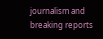journalism and breaking reports